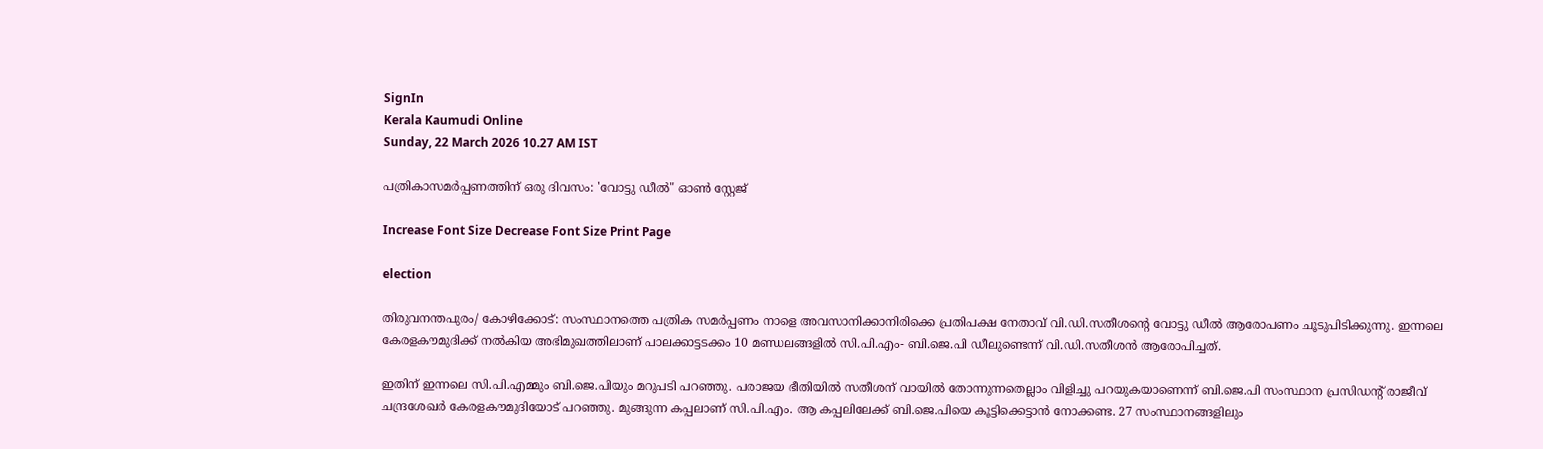SignIn
Kerala Kaumudi Online
Sunday, 22 March 2026 10.27 AM IST

പത്രികാസമർപ്പണത്തിന് ഒരു ദിവസം: 'വോട്ടു ഡീൽ" ഓൺ സ്റ്റേജ്

Increase Font Size Decrease Font Size Print Page

election

തിരുവനന്തപുരം/ കോഴിക്കോട്: സംസ്ഥാനത്തെ പത്രിക സമർപ്പണം നാളെ അവസാനിക്കാനിരിക്കെ പ്രതിപക്ഷ നേതാവ് വി.ഡി.സതീശന്റെ വോട്ടു ഡീൽ ആരോപണം ചൂടുപിടിക്കുന്നു. ഇന്നലെ കേരളകൗമുദിക്ക് നൽകിയ അഭിമുഖത്തിലാണ് പാലക്കാട്ടടക്കം 10 മണ്ഡലങ്ങളിൽ സി.പി.എം- ബി.ജെ.പി ഡീലുണ്ടെന്ന് വി.ഡി.സതീശൻ ആരോപിച്ചത്.

ഇതിന് ഇന്നലെ സി.പി.എമ്മും ബി.ജെ.പിയും മറുപടി പറഞ്ഞു. പരാജയ ഭീതിയിൽ സതീശന് വായിൽ തോന്നുന്നതെല്ലാം വിളിച്ചു പറയുകയാണെന്ന് ബി.ജെ.പി സംസ്ഥാന പ്രസിഡന്റ് രാജീവ് ചന്ദ്രശേഖർ കേരളകൗമുദിയോട് പറഞ്ഞു. മുങ്ങുന്ന കപ്പലാണ് സി.പി.എം. ആ കപ്പലിലേക്ക് ബി.ജെ.പിയെ കൂട്ടിക്കെട്ടാൻ നോക്കണ്ട. 27 സംസ്ഥാനങ്ങളിലും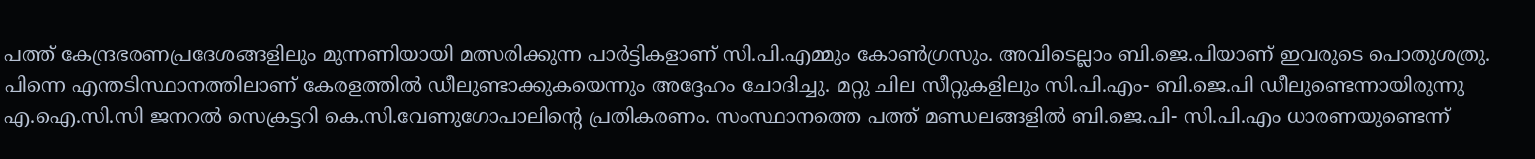പത്ത് കേന്ദ്രഭരണപ്രദേശങ്ങളിലും മുന്നണിയായി മത്സരിക്കുന്ന പാർട്ടികളാണ് സി.പി.എമ്മും കോൺഗ്രസും. അവിടെല്ലാം ബി.ജെ.പിയാണ് ഇവരുടെ പൊതുശത്രു. പിന്നെ എന്തടിസ്ഥാനത്തിലാണ് കേരളത്തിൽ ഡീലുണ്ടാക്കുകയെന്നും അദ്ദേഹം ചോദിച്ചു. മറ്റു ചില സീറ്റുകളിലും സി.പി.എം- ബി.ജെ.പി ഡീലുണ്ടെന്നായിരുന്നു എ.ഐ.സി.സി ജനറൽ സെക്രട്ടറി കെ.സി.വേണുഗോപാലിന്റെ പ്രതികരണം. സംസ്ഥാനത്തെ പത്ത് മണ്ഡലങ്ങളിൽ ബി.ജെ.പി- സി.പി.എം ധാരണയുണ്ടെന്ന്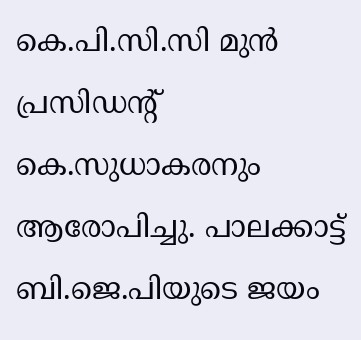കെ.പി.സി.സി മുൻ പ്രസിഡന്റ് കെ.സുധാകരനും ആരോപിച്ചു. പാലക്കാട്ട് ബി.ജെ.പിയുടെ ജയം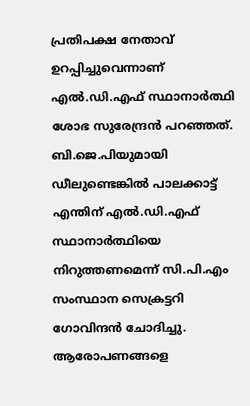പ്രതിപക്ഷ നേതാവ് ഉറപ്പിച്ചുവെന്നാണ് എൽ.ഡി.എഫ് സ്ഥാനാർത്ഥി ശോഭ സുരേന്ദ്രൻ പറഞ്ഞത്. ബി.ജെ.പിയുമായി ഡീലുണ്ടെങ്കിൽ പാലക്കാട്ട് എന്തിന് എൽ.ഡി.എഫ് സ്ഥാനാർത്ഥിയെ നിറുത്തണമെന്ന് സി.പി.എം സംസ്ഥാന സെക്രട്ടറി ഗോവിന്ദൻ ചോദിച്ചു. ആരോപണങ്ങളെ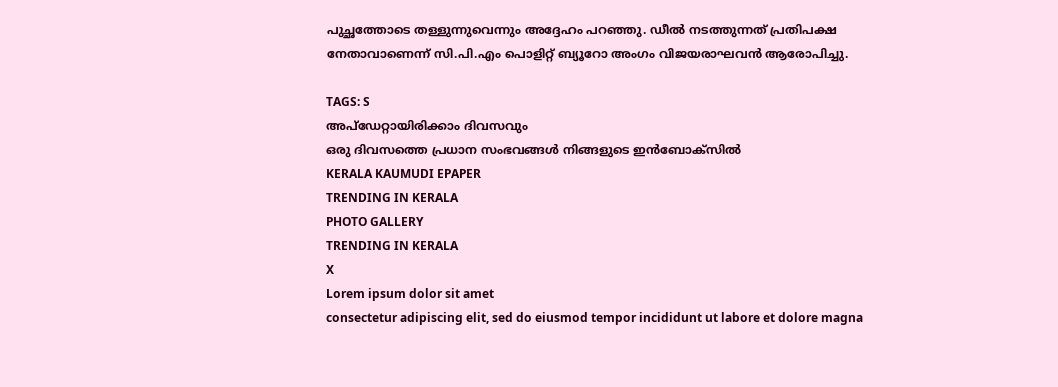പുച്ഛത്തോടെ തള്ളുന്നുവെന്നും അദ്ദേഹം പറഞ്ഞു. ഡീൽ നടത്തുന്നത് പ്രതിപക്ഷ നേതാവാണെന്ന് സി.പി.എം പൊളിറ്റ് ബ്യൂറോ അംഗം വിജയരാഘവൻ ആരോപിച്ചു.

TAGS: S
അപ്ഡേറ്റായിരിക്കാം ദിവസവും
ഒരു ദിവസത്തെ പ്രധാന സംഭവങ്ങൾ നിങ്ങളുടെ ഇൻബോക്സിൽ
KERALA KAUMUDI EPAPER
TRENDING IN KERALA
PHOTO GALLERY
TRENDING IN KERALA
X
Lorem ipsum dolor sit amet
consectetur adipiscing elit, sed do eiusmod tempor incididunt ut labore et dolore magna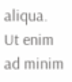aliqua. Ut enim ad minim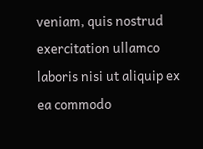veniam, quis nostrud exercitation ullamco laboris nisi ut aliquip ex ea commodo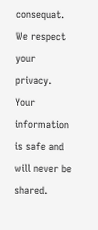consequat.
We respect your privacy. Your information is safe and will never be shared.